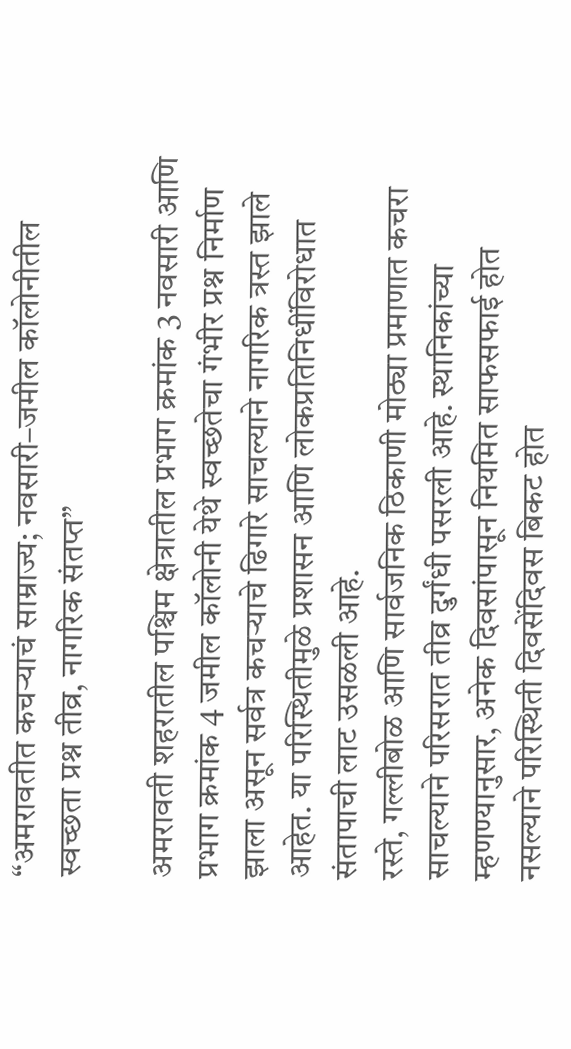“अमरावतीत कचऱ्याचं साम्राज्य; नवसारी–जमील कॉलोनीतील स्वच्छता प्रश्न तीव्र, नागरिक संतप्त”

अमरावती शहरातील पश्चिम क्षेत्रातील प्रभाग क्रमांक 3 नवसारी आणि प्रभाग क्रमांक 4 जमील कॉलोनी येथे स्वच्छतेचा गंभीर प्रश्न निर्माण झाला असून सर्वत्र कचऱ्याचे ढिगारे साचल्याने नागरिक त्रस्त झाले आहेत. या परिस्थितीमुळे प्रशासन आणि लोकप्रतिनिधींविरोधात संतापाची लाट उसळली आहे.
रस्ते, गल्लीबोळ आणि सार्वजनिक ठिकाणी मोठ्या प्रमाणात कचरा साचल्याने परिसरात तीव्र दुर्गंधी पसरली आहे. स्थानिकांच्या म्हणण्यानुसार, अनेक दिवसांपासून नियमित साफसफाई होत नसल्याने परिस्थिती दिवसेंदिवस बिकट होत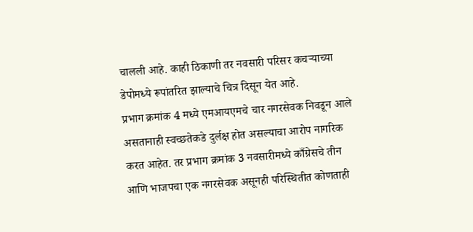चालली आहे. काही ठिकाणी तर नवसारी परिसर कचऱ्याच्या डेपोमध्ये रूपांतरित झाल्याचे चित्र दिसून येत आहे.
प्रभाग क्रमांक 4 मध्ये एमआयएमचे चार नगरसेवक निवडून आले असतानाही स्वच्छतेकडे दुर्लक्ष होत असल्याचा आरोप नागरिक करत आहेत. तर प्रभाग क्रमांक 3 नवसारीमध्ये काँग्रेसचे तीन आणि भाजपचा एक नगरसेवक असूनही परिस्थितीत कोणताही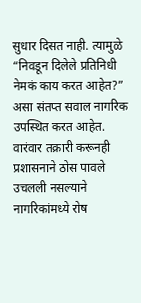सुधार दिसत नाही. त्यामुळे “निवडून दिलेले प्रतिनिधी नेमकं काय करत आहेत?” असा संतप्त सवाल नागरिक उपस्थित करत आहेत.
वारंवार तक्रारी करूनही प्रशासनाने ठोस पावले उचलली नसल्याने नागरिकांमध्ये रोष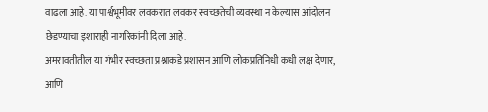वाढला आहे. या पार्श्वभूमीवर लवकरात लवकर स्वच्छतेची व्यवस्था न केल्यास आंदोलन छेडण्याचा इशाराही नागरिकांनी दिला आहे.
अमरावतीतील या गंभीर स्वच्छता प्रश्नाकडे प्रशासन आणि लोकप्रतिनिधी कधी लक्ष देणार, आणि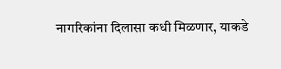नागरिकांना दिलासा कधी मिळणार, याकडे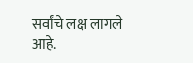सर्वांचे लक्ष लागले आहे.